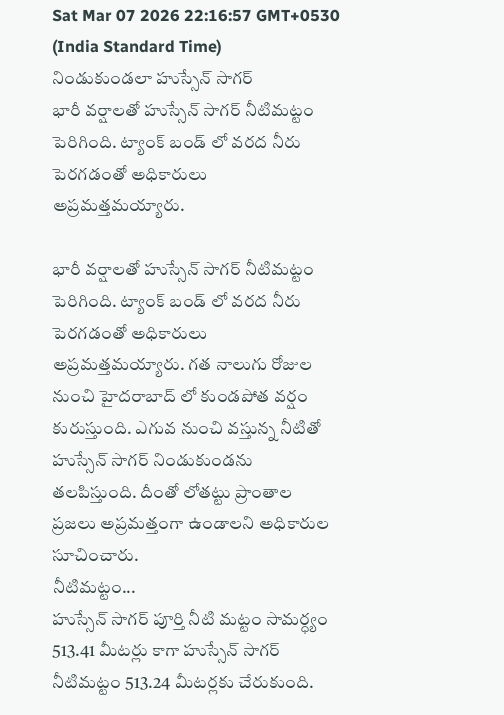Sat Mar 07 2026 22:16:57 GMT+0530 (India Standard Time)
నిండుకుండలా హుస్సేన్ సాగర్
భారీ వర్షాలతో హుస్సేన్ సాగర్ నీటిమట్టం పెరిగింది. ట్యాంక్ బండ్ లో వరద నీరు పెరగడంతో అధికారులు అప్రమత్తమయ్యారు.

భారీ వర్షాలతో హుస్సేన్ సాగర్ నీటిమట్టం పెరిగింది. ట్యాంక్ బండ్ లో వరద నీరు పెరగడంతో అధికారులు అప్రమత్తమయ్యారు. గత నాలుగు రోజుల నుంచి హైదరాబాద్ లో కుండపోత వర్షం కురుస్తుంది. ఎగువ నుంచి వస్తున్న నీటితో హుస్సేన్ సాగర్ నిండుకుండను తలపిస్తుంది. దీంతో లోతట్టు ప్రాంతాల ప్రజలు అప్రమత్తంగా ఉండాలని అధికారుల సూచించారు.
నీటిమట్టం...
హుస్సేన్ సాగర్ పూర్తి నీటి మట్టం సామర్ధ్యం 513.41 మీటర్లు కాగా హుస్సేన్ సాగర్ నీటిమట్టం 513.24 మీటర్లకు చేరుకుంది.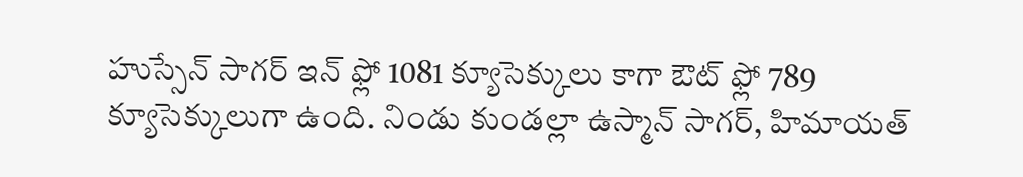హుస్సేన్ సాగర్ ఇన్ ఫ్లో 1081 క్యూసెక్కులు కాగా ఔట్ ఫ్లో 789 క్యూసెక్కులుగా ఉంది. నిండు కుండల్లా ఉస్మాన్ సాగర్, హిమాయత్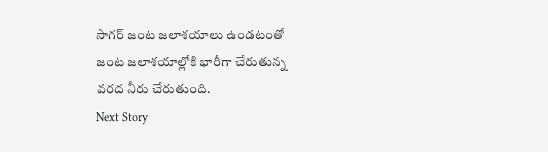సాగర్ జంట జలాశయాలు ఉండటంతో జంట జలాశయాల్లోకి భారీగా చేరుతున్న వరద నీరు చేరుతుంది.
Next Story